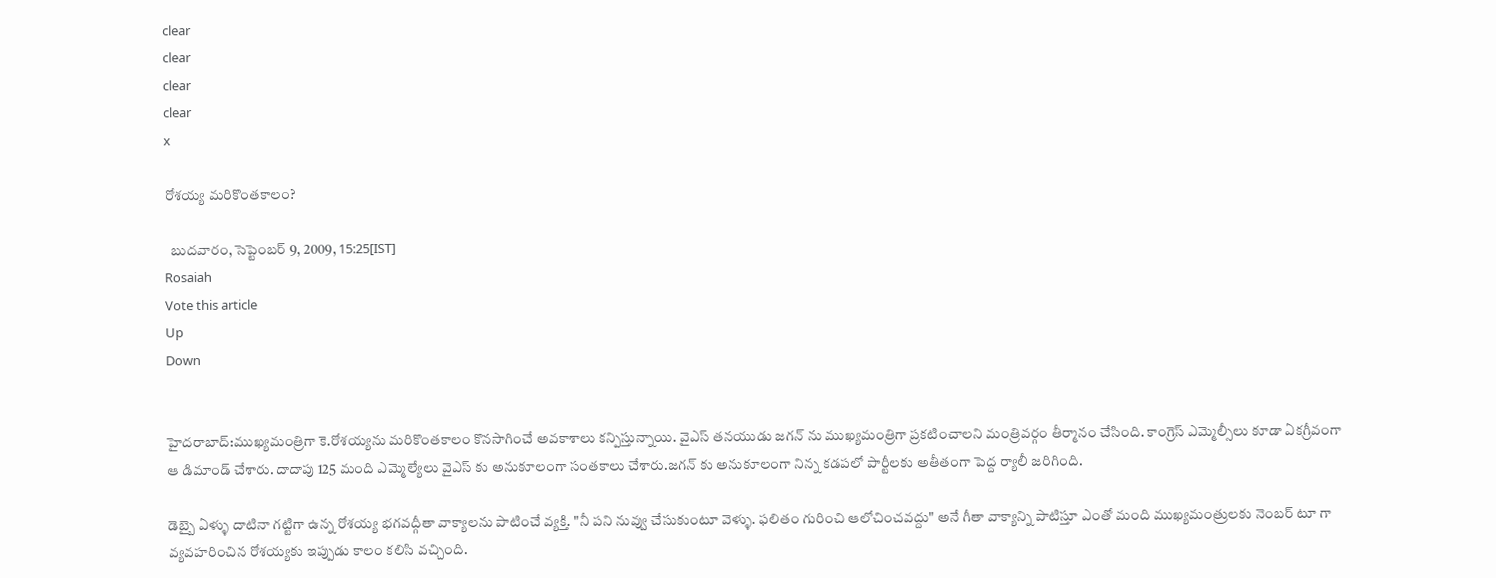clear
clear
clear
clear
x

రోశయ్య మరికొంతకాలం?

  బుదవారం, సెప్టెంబర్ 9, 2009, 15:25[IST]
Rosaiah
Vote this article
Up
Down


హైదరాబాద్:ముఖ్యమంత్రిగా కె.రోశయ్యను మరికొంతకాలం కొనసాగించే అవకాశాలు కన్పిస్తున్నాయి. వైఎస్ తనయుడు జగన్ ను ముఖ్యమంత్రిగా ప్రకటించాలని మంత్రివర్గం తీర్మానం చేసింది. కాంగ్రెస్ ఎమ్మెల్సీలు కూడా ఏకగ్రీవంగా ఆ డిమాండ్ చేశారు. దాదాపు 125 మంది ఎమ్మెల్యేలు వైఎస్ కు అనుకూలంగా సంతకాలు చేశారు.జగన్ కు అనుకూలంగా నిన్న కడపలో పార్టీలకు అతీతంగా పెద్ద ర్యాలీ జరిగింది.

డెబ్బై ఏళ్ళు దాటినా గట్టిగా ఉన్న రోశయ్య భగవద్గీతా వాక్యాలను పాటించే వ్యక్తి. "నీ పని నువ్వు చేసుకుంటూ వెళ్ళు. ఫలితం గురించి ఆలోచించవద్దు" అనే గీతా వాక్యాన్ని పాటిస్తూ ఎంతో మంది ముఖ్యమంత్రులకు నెంబర్ టూ గా వ్యవహరించిన రోశయ్యకు ఇప్పుడు కాలం కలిసి వచ్చింది.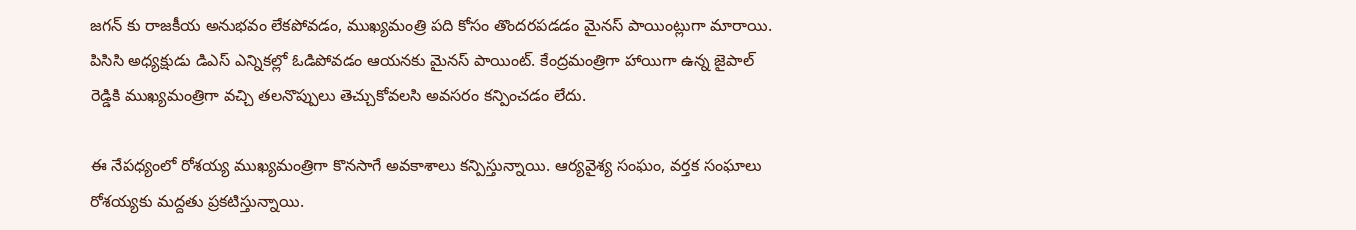జగన్ కు రాజకీయ అనుభవం లేకపోవడం, ముఖ్యమంత్రి పది కోసం తొందరపడడం మైనస్ పాయింట్లుగా మారాయి. పిసిసి అధ్యక్షుడు డిఎస్ ఎన్నికల్లో ఓడిపోవడం ఆయనకు మైనస్ పాయింట్. కేంద్రమంత్రిగా హాయిగా ఉన్న జైపాల్ రెడ్డికి ముఖ్యమంత్రిగా వచ్చి తలనొప్పులు తెచ్చుకోవలసి అవసరం కన్పించడం లేదు.

ఈ నేపధ్యంలో రోశయ్య ముఖ్యమంత్రిగా కొనసాగే అవకాశాలు కన్పిస్తున్నాయి. ఆర్యవైశ్య సంఘం, వర్తక సంఘాలు రోశయ్యకు మద్దతు ప్రకటిస్తున్నాయి.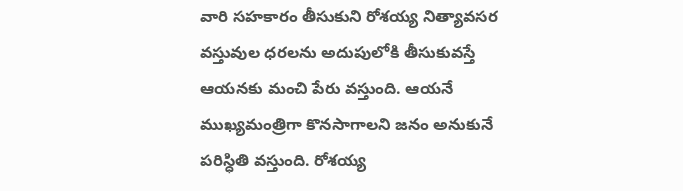వారి సహకారం తీసుకుని రోశయ్య నిత్యావసర వస్తువుల ధరలను అదుపులోకి తీసుకువస్తే ఆయనకు మంచి పేరు వస్తుంది. ఆయనే ముఖ్యమంత్రిగా కొనసాగాలని జనం అనుకునే పరిస్ధితి వస్తుంది. రోశయ్య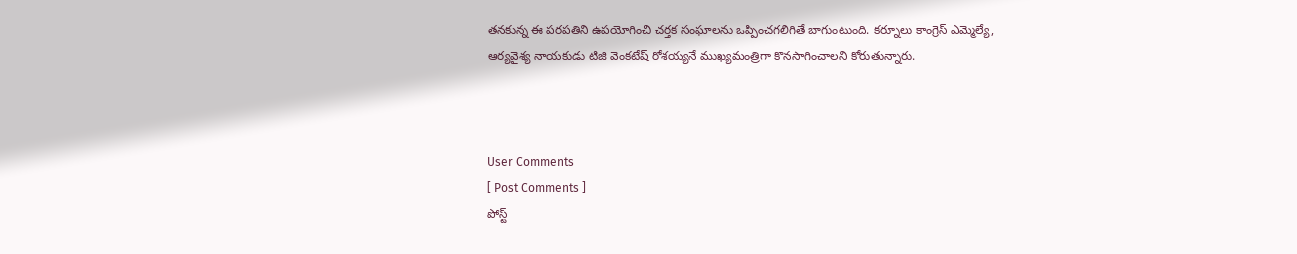తనకున్న ఈ పరపతిని ఉపయోగించి చర్తక సంఘాలను ఒప్పించగలిగితే బాగుంటుంది. కర్నూలు కాంగ్రెస్ ఎమ్మెల్యే, ఆర్యవైశ్య నాయకుడు టిజి వెంకటేష్ రోశయ్యనే ముఖ్యమంత్రిగా కొనసాగించాలని కోరుతున్నారు.



User Comments
[ Post Comments ]
పోస్ట్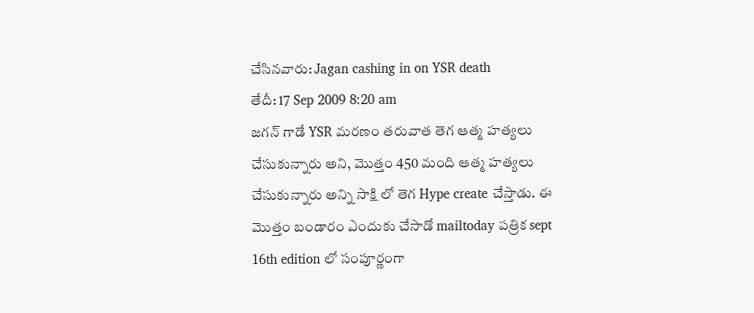చేసినవారు: Jagan cashing in on YSR death
తేదీ: 17 Sep 2009 8:20 am
జగన్ గాడే YSR మరణం తరువాత తెగ ఆత్మ హత్యలు చేసుకున్నారు అని, మొత్తం 450 మంది ఆత్మ హత్యలు చేసుకున్నారు అన్ని సాక్షి లో తెగ Hype create చేస్తాడు. ఈ మొత్తం బండారం ఎందుకు చేసాడో mailtoday పత్రిక sept 16th edition లో సంపూర్ణంగా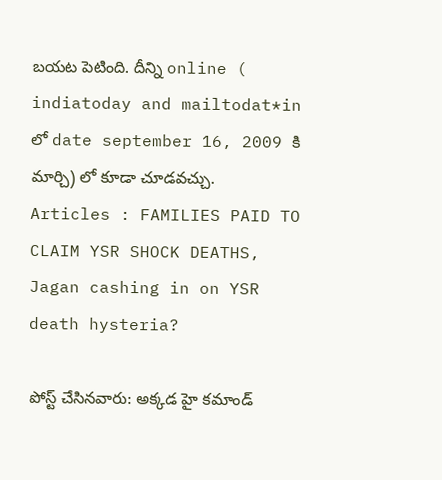బయట పెటింది. దీన్ని online ( indiatoday and mailtodat*in లో date september 16, 2009 కి మార్చి) లో కూడా చూడవచ్చు. Articles : FAMILIES PAID TO CLAIM YSR SHOCK DEATHS, Jagan cashing in on YSR death hysteria?

పోస్ట్ చేసినవారు: అక్కడ హై కమాండ్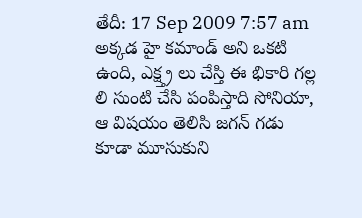తేదీ: 17 Sep 2009 7:57 am
అక్కడ హై కమాండ్ అని ఒకటి ఉంది, ఎక్ష్త్ర లు చేస్తి ఈ భికారి గల్ల లి సుంటి చేసి పంపిస్తాది సోనియా, ఆ విషయం తెలిసి జగన్ గడు కూడా మూసుకుని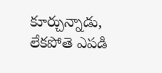కూర్చున్నాడు, లేకపోతె ఎపడి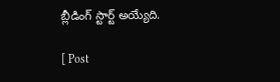బ్లీడింగ్ స్టార్ట్ అయ్యేది.

[ Post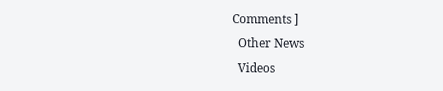Comments ]
  Other News
  Videos